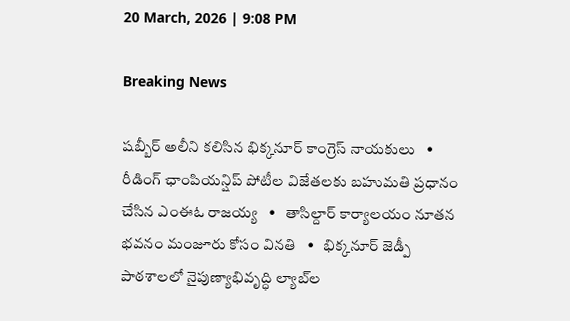20 March, 2026 | 9:08 PM

Breaking News

షబ్బీర్ అలీని కలిసిన భిక్కనూర్ కాంగ్రెస్ నాయకులు   •   రీడింగ్ ఛాంపియన్షిప్ పోటీల విజేతలకు బహుమతి ప్రధానం చేసిన ఎంఈఓ రాజయ్య   •   తాసిల్దార్ కార్యాలయం నూతన భవనం మంజూరు కోసం వినతి   •   భిక్కనూర్ జెడ్పీ పాఠశాలలో నైపుణ్యాభివృద్ధి ల్యాబ్‌ల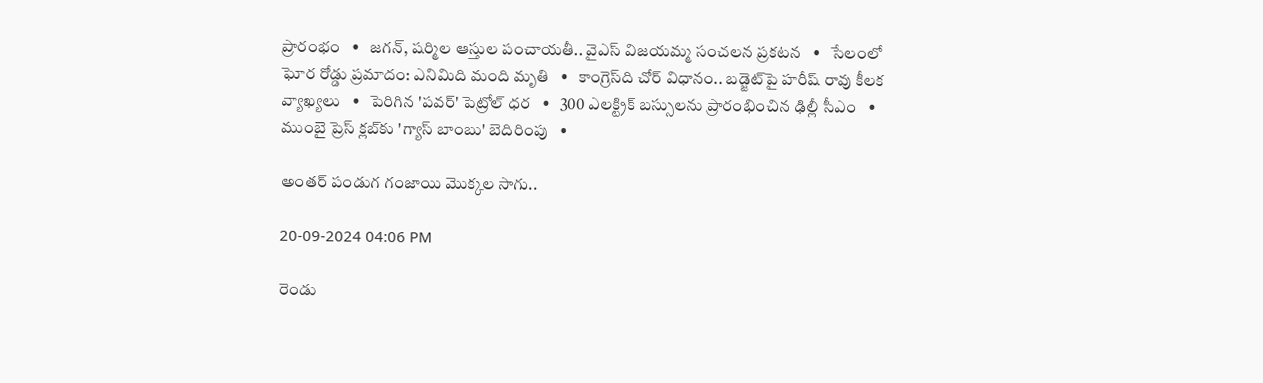ప్రారంభం   •   జగన్, షర్మిల ఆస్తుల పంచాయతీ.. వైఎస్ విజయమ్మ సంచలన ప్రకటన   •   సేలంలో ఘోర రోడ్డు ప్రమాదం: ఎనిమిది మంది మృతి   •   కాంగ్రెస్‌ది చోర్ విధానం.. బడ్జెట్‌పై హరీష్ రావు కీలక వ్యాఖ్యలు   •   పెరిగిన 'పవర్‌' పెట్రోల్‌ ధర   •   300 ఎలక్ట్రిక్ బస్సులను ప్రారంభించిన ఢిల్లీ సీఎం   •   ముంబై ప్రెస్ క్లబ్‌కు 'గ్యాస్ బాంబు' బెదిరింపు   •

అంతర్ పండుగ గంజాయి మొక్కల సాగు..

20-09-2024 04:06 PM

రెండు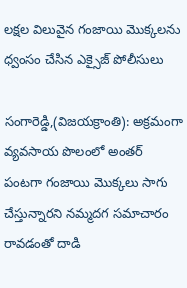లక్షల విలువైన గంజాయి మొక్కలను ధ్వంసం చేసిన ఎక్సైజ్ పోలీసులు

సంగారెడ్డి,(విజయక్రాంతి): అక్రమంగా వ్యవసాయ పొలంలో అంతర్ పంటగా గంజాయి మొక్కలు సాగు చేస్తున్నారని నమ్మదగ సమాచారం రావడంతో దాడి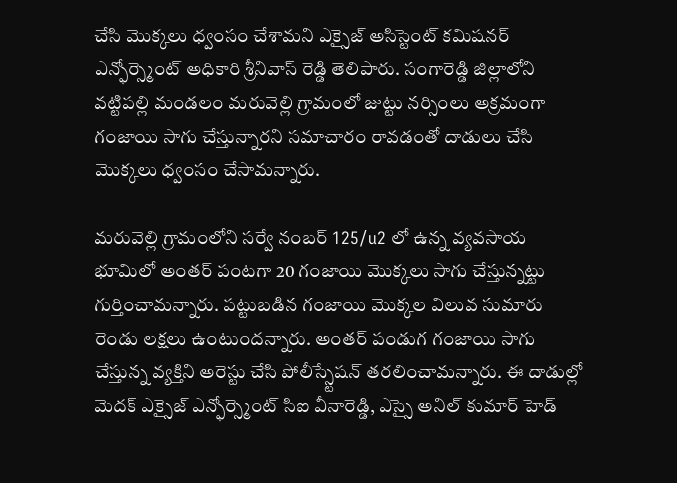చేసి మొక్కలు ధ్వంసం చేశామని ఎక్సైజ్ అసిస్టెంట్ కమిషనర్ ఎన్ఫోర్స్మెంట్ అధికారి శ్రీనివాస్ రెడ్డి తెలిపారు. సంగారెడ్డి జిల్లాలోని వట్టిపల్లి మండలం మరువెల్లి గ్రామంలో జుట్టు నర్సింలు అక్రమంగా గంజాయి సాగు చేస్తున్నారని సమాచారం రావడంతో దాడులు చేసి మొక్కలు ధ్వంసం చేసామన్నారు.

మరువెల్లి గ్రామంలోని సర్వే నంబర్ 125/u2 లో ఉన్న వ్యవసాయ భూమిలో అంతర్ పంటగా 20 గంజాయి మొక్కలు సాగు చేస్తున్నట్టు గుర్తించామన్నారు. పట్టుబడిన గంజాయి మొక్కల విలువ సుమారు రెండు లక్షలు ఉంటుందన్నారు. అంతర్ పండుగ గంజాయి సాగు చేస్తున్న వ్యక్తిని అరెస్టు చేసి పోలీస్స్టేషన్ తరలించామన్నారు. ఈ దాడుల్లో మెదక్ ఎక్సైజ్ ఎన్ఫోర్స్మెంట్ సిఐ వీనారెడ్డి, ఎస్సై అనిల్ కుమార్ హెడ్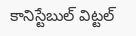కానిస్టేబుల్ విట్టల్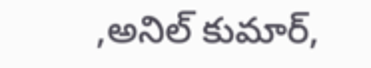,అనిల్ కుమార్,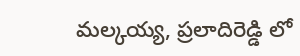మల్కయ్య, ప్రలాదిరెడ్డి లో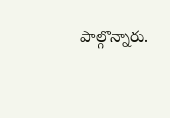పాల్గొన్నారు.